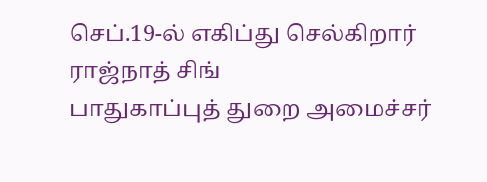செப்.19-ல் எகிப்து செல்கிறார் ராஜ்நாத் சிங்
பாதுகாப்புத் துறை அமைச்சர்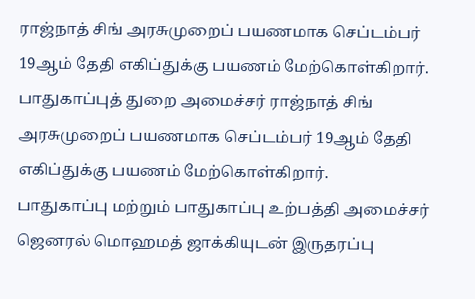ராஜ்நாத் சிங் அரசுமுறைப் பயணமாக செப்டம்பர் 19ஆம் தேதி எகிப்துக்கு பயணம் மேற்கொள்கிறார்.
பாதுகாப்புத் துறை அமைச்சர் ராஜ்நாத் சிங் அரசுமுறைப் பயணமாக செப்டம்பர் 19ஆம் தேதி எகிப்துக்கு பயணம் மேற்கொள்கிறார்.
பாதுகாப்பு மற்றும் பாதுகாப்பு உற்பத்தி அமைச்சர் ஜெனரல் மொஹமத் ஜாக்கியுடன் இருதரப்பு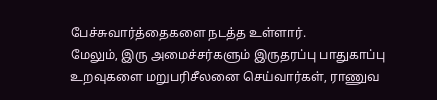பேச்சுவார்த்தைகளை நடத்த உள்ளார்.
மேலும், இரு அமைச்சர்களும் இருதரப்பு பாதுகாப்பு உறவுகளை மறுபரிசீலனை செய்வார்கள், ராணுவ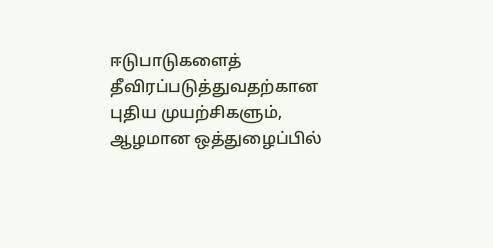ஈடுபாடுகளைத் தீவிரப்படுத்துவதற்கான புதிய முயற்சிகளும், ஆழமான ஒத்துழைப்பில்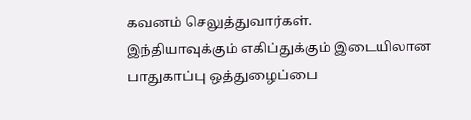கவனம் செலுத்துவார்கள்.
இந்தியாவுக்கும் எகிப்துக்கும் இடையிலான பாதுகாப்பு ஒத்துழைப்பை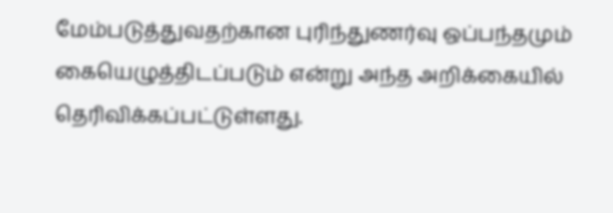மேம்படுத்துவதற்கான புரிந்துணர்வு ஒப்பந்தமும் கையெழுத்திடப்படும் என்று அந்த அறிக்கையில் தெரிவிக்கப்பட்டுள்ளது.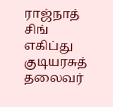ராஜ்நாத் சிங் எகிப்து குடியரசுத் தலைவர்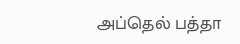அப்தெல் பத்தா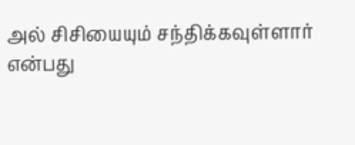அல் சிசியையும் சந்திக்கவுள்ளார் என்பது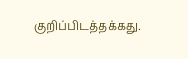குறிப்பிடத்தக்கது.